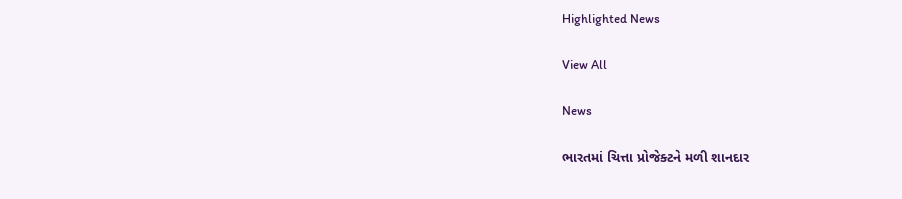Highlighted News

View All

News

ભારતમાં ચિત્તા પ્રોજેક્ટને મળી શાનદાર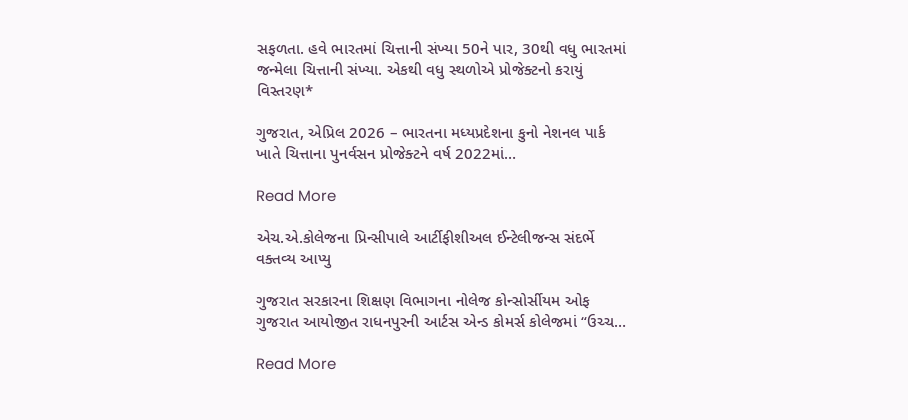સફળતા. હવે ભારતમાં ચિત્તાની સંખ્યા 50ને પાર, 30થી વધુ ભારતમાં જન્મેલા ચિત્તાની સંખ્યા. એકથી વધુ સ્થળોએ પ્રોજેક્ટનો કરાયું વિસ્તરણ*

ગુજરાત, એપ્રિલ 2026 – ભારતના મધ્યપ્રદેશના કુનો નેશનલ પાર્ક ખાતે ચિત્તાના પુનર્વસન પ્રોજેક્ટને વર્ષ 2022માં…

Read More

એચ.એ.કોલેજના પ્રિન્સીપાલે આર્ટીફીશીઅલ ઈન્ટેલીજન્સ સંદર્ભે વક્તવ્ય આપ્યુ

ગુજરાત સરકારના શિક્ષણ વિભાગના નોલેજ કોન્સોર્સીયમ ઓફ ગુજરાત આયોજીત રાધનપુરની આર્ટસ એન્ડ કોમર્સ કોલેજમાં “ઉચ્ચ…

Read More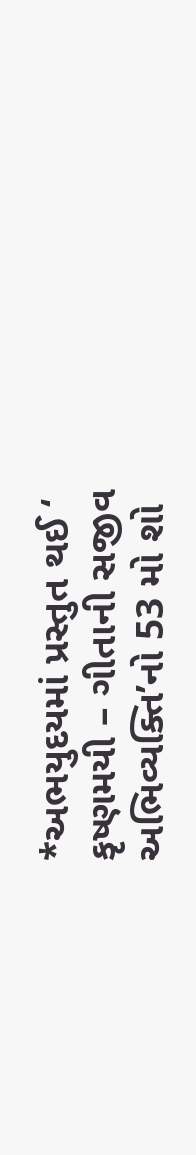*અભયુદયમાં પ્રસ્તુત થઈ ‘ કૃષ્ણમયી – ગીતાની સજીવ અભિવ્યક્તિ’નો 53 મો શો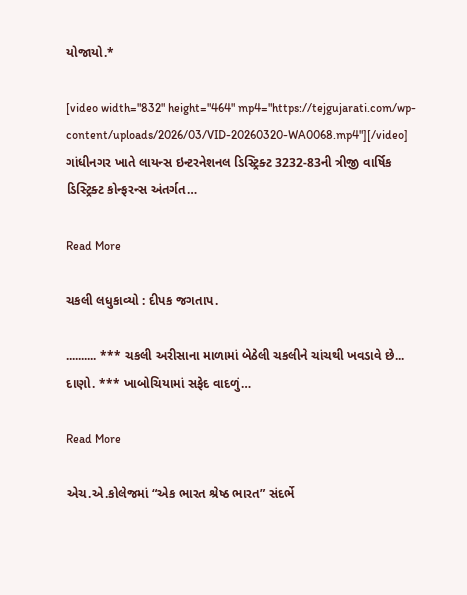યોજાયો.*

[video width="832" height="464" mp4="https://tejgujarati.com/wp-content/uploads/2026/03/VID-20260320-WA0068.mp4"][/video] ગાંધીનગર ખાતે લાયન્સ ઇન્ટરનેશનલ ડિસ્ટ્રિક્ટ 3232-83ની ત્રીજી વાર્ષિક ડિસ્ટ્રિક્ટ કોન્ફરન્સ અંતર્ગત…

Read More

ચકલી લધુકાવ્યો : દીપક જગતાપ.

.......... *** ચકલી અરીસાના માળામાં બેઠેલી ચકલીને ચાંચથી ખવડાવે છે... દાણો. *** ખાબોચિયામાં સફેદ વાદળું…

Read More

એચ.એ.કોલેજમાં “એક ભારત શ્રેષ્ઠ ભારત” સંદર્ભે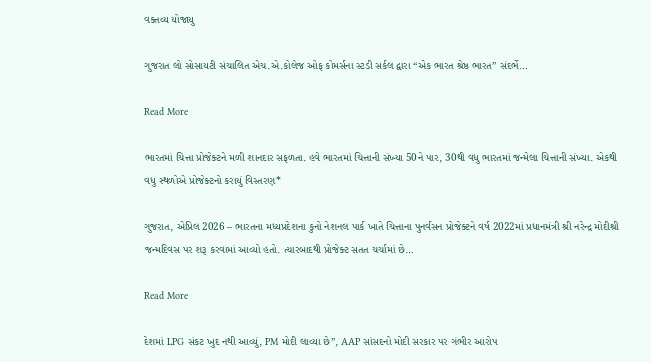વક્તવ્ય યોજાયુ

ગુજરાત લો સોસાયટી સંચાલિત એચ.એ.કોલેજ ઓફ કોમર્સના સ્ટડી સર્કલ દ્વારા “એક ભારત શ્રેષ્ઠ ભારત” સંદર્ભે…

Read More

ભારતમાં ચિત્તા પ્રોજેક્ટને મળી શાનદાર સફળતા. હવે ભારતમાં ચિત્તાની સંખ્યા 50ને પાર, 30થી વધુ ભારતમાં જન્મેલા ચિત્તાની સંખ્યા. એકથી વધુ સ્થળોએ પ્રોજેક્ટનો કરાયું વિસ્તરણ*

ગુજરાત, એપ્રિલ 2026 – ભારતના મધ્યપ્રદેશના કુનો નેશનલ પાર્ક ખાતે ચિત્તાના પુનર્વસન પ્રોજેક્ટને વર્ષ 2022માં પ્રધાનમંત્રી શ્રી નરેન્દ્ર મોદીશ્રી જન્મદિવસ પર શરૂ કરવામાં આવ્યો હતો. ત્યારબાદથી પ્રોજેક્ટ સતત ચર્ચામાં છે…

Read More

દેશમાં LPG સંકટ ખુદ નથી આવ્યું, PM મોદી લાવ્યા છે”, AAP સાંસદનો મોદી સરકાર પર ગંભીર આરોપ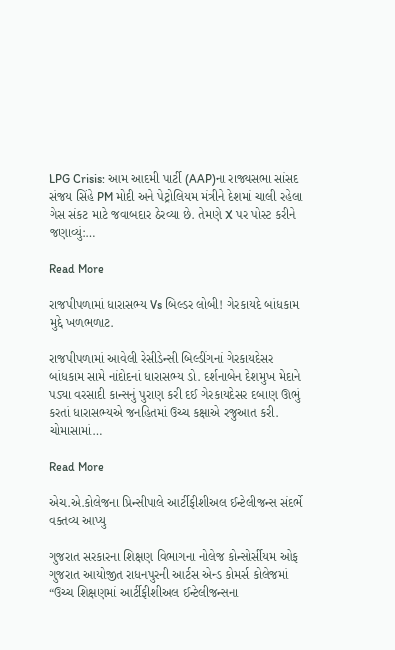LPG Crisis: આમ આદમી પાર્ટી (AAP)ના રાજ્યસભા સાંસદ સંજય સિંહે PM મોદી અને પેટ્રોલિયમ મંત્રીને દેશમાં ચાલી રહેલા ગેસ સંકટ માટે જવાબદાર ઠેરવ્યા છે. તેમણે X પર પોસ્ટ કરીને જણાવ્યું:…

Read More

રાજપીપળામાં ધારાસભ્ય Vs બિલ્ડર લોબી! ગેરકાયદે બાંધકામ મુદ્દે ખળભળાટ.

રાજપીપળામાં આવેલી રેસીડેન્સી બિલ્ડીંગનાં ગેરકાયદેસર બાંધકામ સામે નાંદોદનાં ધારાસભ્ય ડો. દર્શનાબેન દેશમુખ મેદાને પડ્યા વરસાદી કાન્સનું પુરાણ કરી દઈ ગેરકાયદેસર દબાણ ઊભું કરતાં ધારાસભ્યએ જનહિતમાં ઉચ્ચ કક્ષાએ રજુઆત કરી. ચોમાસામાં…

Read More

એચ.એ.કોલેજના પ્રિન્સીપાલે આર્ટીફીશીઅલ ઈન્ટેલીજન્સ સંદર્ભે વક્તવ્ય આપ્યુ

ગુજરાત સરકારના શિક્ષણ વિભાગના નોલેજ કોન્સોર્સીયમ ઓફ ગુજરાત આયોજીત રાધનપુરની આર્ટસ એન્ડ કોમર્સ કોલેજમાં “ઉચ્ચ શિક્ષણમાં આર્ટીફીશીઅલ ઈન્ટેલીજન્સના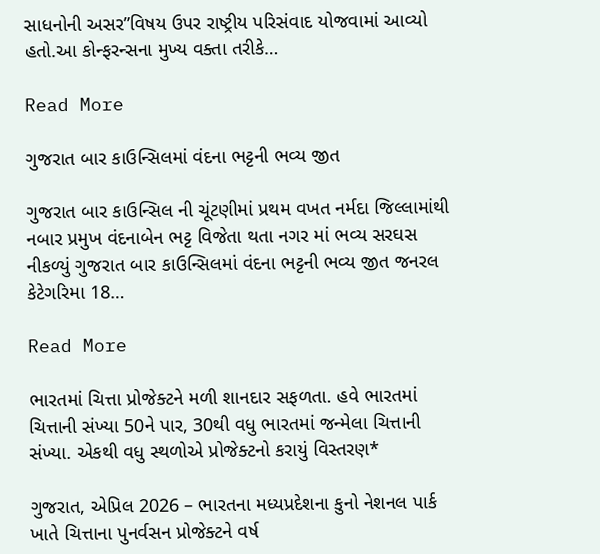સાધનોની અસર”વિષય ઉપર રાષ્ટ્રીય પરિસંવાદ યોજવામાં આવ્યો હતો.આ કોન્ફરન્સના મુખ્ય વક્તા તરીકે…

Read More

ગુજરાત બાર કાઉન્સિલમાં વંદના ભટ્ટની ભવ્ય જીત

ગુજરાત બાર કાઉન્સિલ ની ચૂંટણીમાં પ્રથમ વખત નર્મદા જિલ્લામાંથી નબાર પ્રમુખ વંદનાબેન ભટ્ટ વિજેતા થતા નગર માં ભવ્ય સરઘસ નીકળ્યું ગુજરાત બાર કાઉન્સિલમાં વંદના ભટ્ટની ભવ્ય જીત જનરલ કેટેગરિમા 18…

Read More

ભારતમાં ચિત્તા પ્રોજેક્ટને મળી શાનદાર સફળતા. હવે ભારતમાં ચિત્તાની સંખ્યા 50ને પાર, 30થી વધુ ભારતમાં જન્મેલા ચિત્તાની સંખ્યા. એકથી વધુ સ્થળોએ પ્રોજેક્ટનો કરાયું વિસ્તરણ*

ગુજરાત, એપ્રિલ 2026 – ભારતના મધ્યપ્રદેશના કુનો નેશનલ પાર્ક ખાતે ચિત્તાના પુનર્વસન પ્રોજેક્ટને વર્ષ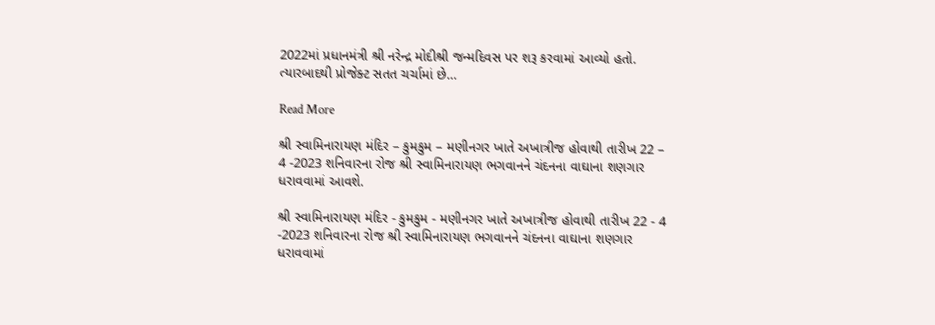2022માં પ્રધાનમંત્રી શ્રી નરેન્દ્ર મોદીશ્રી જન્મદિવસ પર શરૂ કરવામાં આવ્યો હતો. ત્યારબાદથી પ્રોજેક્ટ સતત ચર્ચામાં છે…

Read More

શ્રી સ્વામિનારાયણ મંદિર – કુમકુમ – મણીનગર ખાતે અખાત્રીજ હોવાથી તારીખ 22 – 4 -2023 શનિવારના રોજ શ્રી સ્વામિનારાયણ ભગવાનને ચંદનના વાઘાના શણગાર ધરાવવામાં આવશે.

શ્રી સ્વામિનારાયણ મંદિર - કુમકુમ - મણીનગર ખાતે અખાત્રીજ હોવાથી તારીખ 22 - 4 -2023 શનિવારના રોજ શ્રી સ્વામિનારાયણ ભગવાનને ચંદનના વાઘાના શણગાર ધરાવવામાં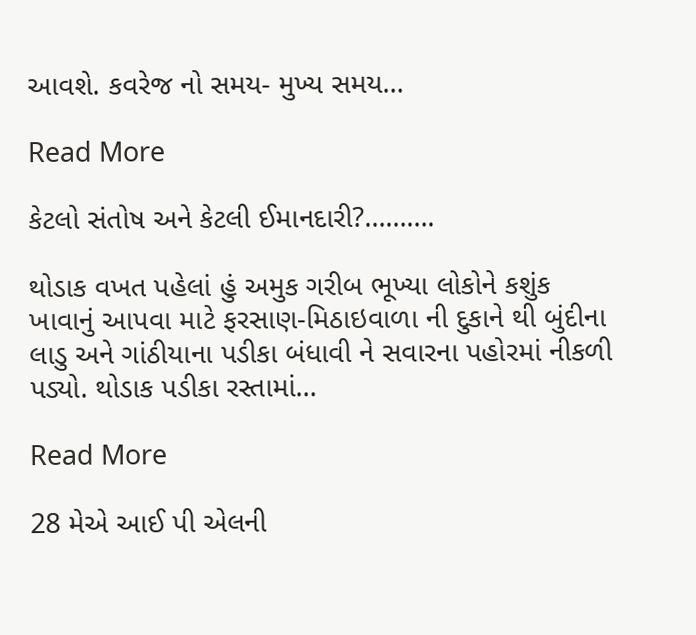આવશે. કવરેજ નો સમય- મુખ્ય સમય…

Read More

કેટલો સંતોષ અને કેટલી ઈમાનદારી?……….

થોડાક વખત પહેલાં હું અમુક ગરીબ ભૂખ્યા લોકોને કશુંક ખાવાનું આપવા માટે ફરસાણ-મિઠાઇવાળા ની દુકાને થી બુંદીના લાડુ અને ગાંઠીયાના પડીકા બંધાવી ને સવારના પહોરમાં નીકળી પડ્યો. થોડાક પડીકા રસ્તામાં…

Read More

28 મેએ આઈ પી એલની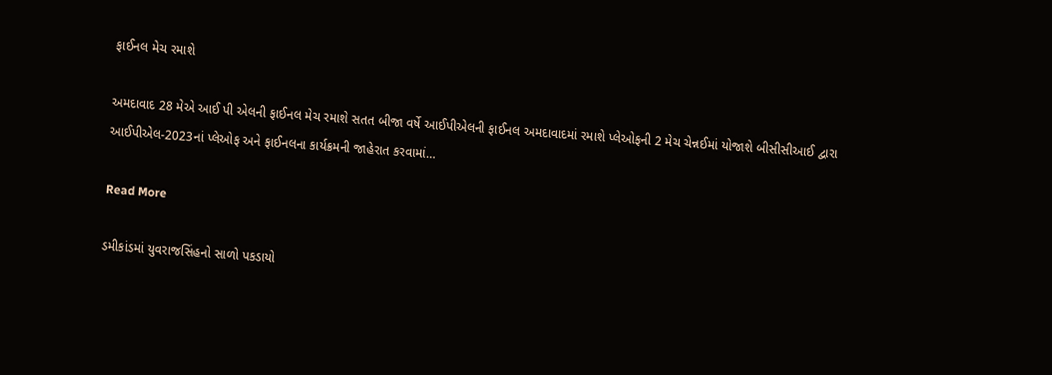ફાઈનલ મેચ રમાશે

અમદાવાદ 28 મેએ આઈ પી એલની ફાઈનલ મેચ રમાશે સતત બીજા વર્ષે આઈપીએલની ફાઈનલ અમદાવાદમાં રમાશે પ્લેઓફની 2 મેચ ચેન્નઈમાં યોજાશે બીસીસીઆઈ દ્વારા આઈપીએલ-2023નાં પ્લેઓફ અને ફાઈનલના કાર્યક્રમની જાહેરાત કરવામાં…

Read More

ડમીકાંડમાં યુવરાજસિંહનો સાળો પકડાયો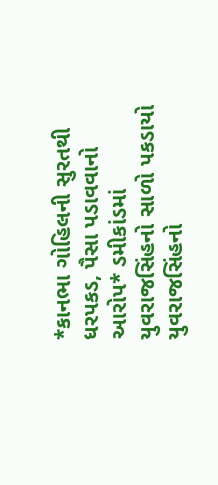*કાનભા ગોહિલની સુરતથી ધરપકડ, પૈસા પડાવવાનો આરોપ* ડમીકાંડમાં યુવરાજસિંહનો સાળો પકડાયો યુવરાજસિંહનો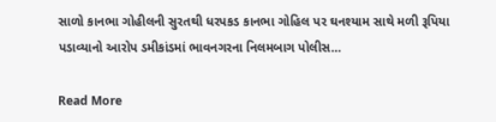સાળો કાનભા ગોહીલની સુરતથી ધરપકડ કાનભા ગોહિલ પર ઘનશ્યામ સાથે મળી રૂપિયા પડાવ્યાનો આરોપ ડમીકાંડમાં ભાવનગરના નિલમબાગ પોલીસ…

Read More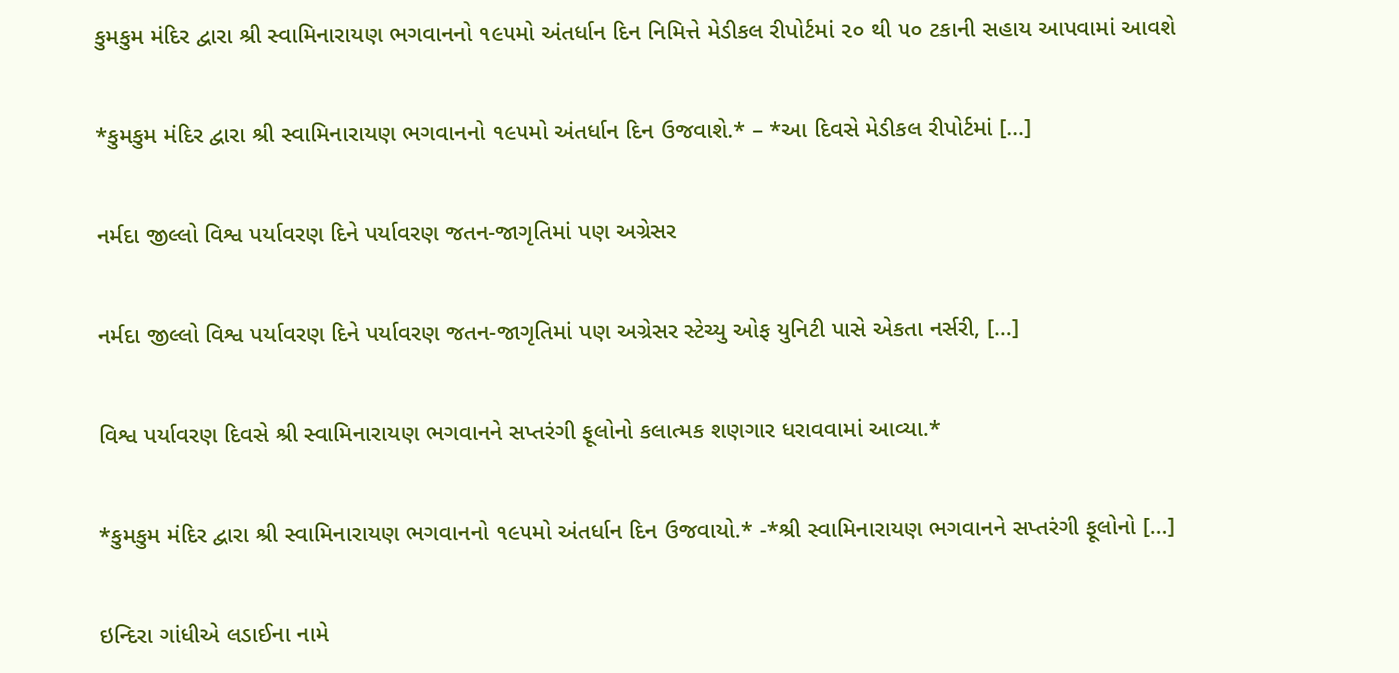કુમકુમ મંદિર દ્વારા શ્રી સ્વામિનારાયણ ભગવાનનો ૧૯૫મો અંતર્ધાન દિન નિમિત્તે મેડીકલ રીપોર્ટમાં ૨૦ થી ૫૦ ટકાની સહાય આપવામાં આવશે

*કુમકુમ મંદિર દ્વારા શ્રી સ્વામિનારાયણ ભગવાનનો ૧૯૫મો અંતર્ધાન દિન ઉજવાશે.* – *આ દિવસે મેડીકલ રીપોર્ટમાં […]

નર્મદા જીલ્લો વિશ્વ પર્યાવરણ દિને પર્યાવરણ જતન-જાગૃતિમાં પણ અગ્રેસર

નર્મદા જીલ્લો વિશ્વ પર્યાવરણ દિને પર્યાવરણ જતન-જાગૃતિમાં પણ અગ્રેસર સ્ટેચ્યુ ઓફ યુનિટી પાસે એકતા નર્સરી, […]

વિશ્વ પર્યાવરણ દિવસે શ્રી સ્વામિનારાયણ ભગવાનને સપ્તરંગી ફૂલોનો કલાત્મક શણગાર ધરાવવામાં આવ્યા.*

*કુમકુમ મંદિર દ્વારા શ્રી સ્વામિનારાયણ ભગવાનનો ૧૯૫મો અંતર્ધાન દિન ઉજવાયો.* -*શ્રી સ્વામિનારાયણ ભગવાનને સપ્તરંગી ફૂલોનો […]

ઇન્દિરા ગાંધીએ લડાઈના નામે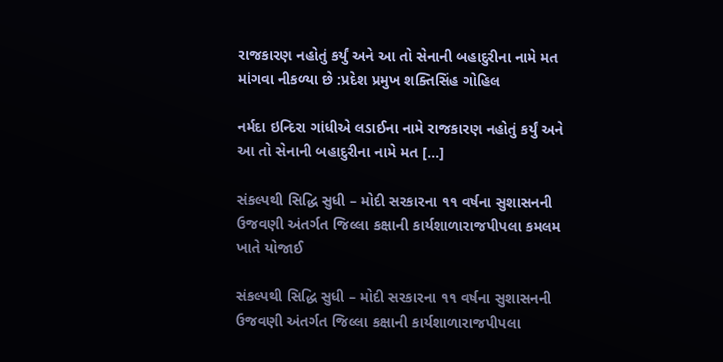રાજકારણ નહોતું કર્યું અને આ તો સેનાની બહાદુરીના નામે મત માંગવા નીકળ્યા છે :પ્રદેશ પ્રમુખ શક્તિસિંહ ગોહિલ

નર્મદા ઇન્દિરા ગાંધીએ લડાઈના નામે રાજકારણ નહોતું કર્યું અને આ તો સેનાની બહાદુરીના નામે મત […]

સંકલ્પથી સિદ્ધિ સુધી – મોદી સરકારના ૧૧ વર્ષના સુશાસનની ઉજવણી અંતર્ગત જિલ્લા કક્ષાની કાર્યશાળારાજપીપલા કમલમ ખાતે યોજાઈ

સંકલ્પથી સિદ્ધિ સુધી – મોદી સરકારના ૧૧ વર્ષના સુશાસનની ઉજવણી અંતર્ગત જિલ્લા કક્ષાની કાર્યશાળારાજપીપલા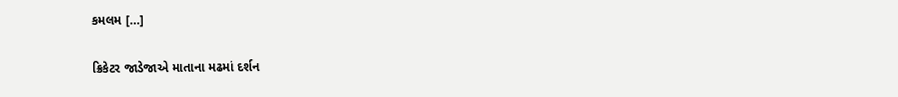કમલમ […]

ક્રિકેટર જાડેજાએ માતાના મઢમાં દર્શન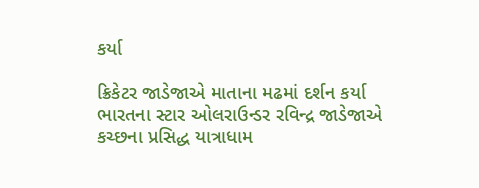કર્યા

ક્રિકેટર જાડેજાએ માતાના મઢમાં દર્શન કર્યા ભારતના સ્ટાર ઓલરાઉન્ડર રવિન્દ્ર જાડેજાએ કચ્છના પ્રસિદ્ધ યાત્રાધામ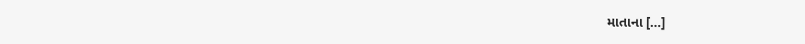માતાના […]